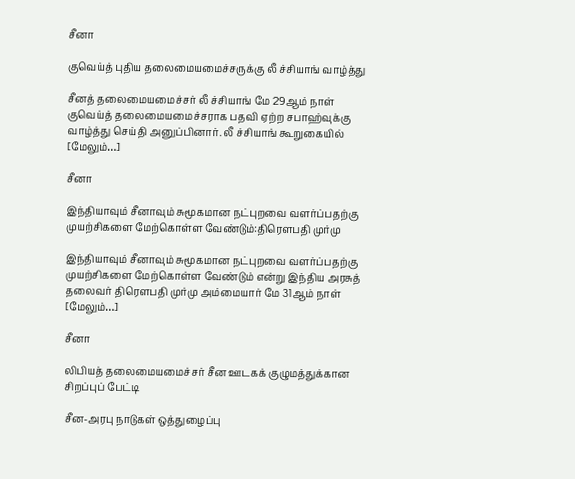சீனா

குவெய்த் புதிய தலைமையமைச்சருக்கு லீ ச்சியாங் வாழ்த்து

சீனத் தலைமையமைச்சர் லீ ச்சியாங் மே 29ஆம் நாள் குவெய்த் தலைமையமைச்சராக பதவி ஏற்ற சபாஹ்வுக்கு வாழ்த்து செய்தி அனுப்பினார். லீ ச்சியாங் கூறுகையில் [மேலும்…]

சீனா

இந்தியாவும் சீனாவும் சுமூகமான நட்புறவை வளர்ப்பதற்கு முயற்சிகளை மேற்கொள்ள வேண்டும்:திரௌபதி முர்மு

இந்தியாவும் சீனாவும் சுமூகமான நட்புறவை வளர்ப்பதற்கு முயற்சிகளை மேற்கொள்ள வேண்டும் என்று இந்திய அரசுத் தலைவர் திரௌபதி முர்மு அம்மையார் மே 31ஆம் நாள் [மேலும்…]

சீனா

லிபியத் தலைமையமைச்சர் சீன ஊடகக் குழுமத்துக்கான சிறப்புப் பேட்டி

சீன-அரபு நாடுகள் ஒத்துழைப்பு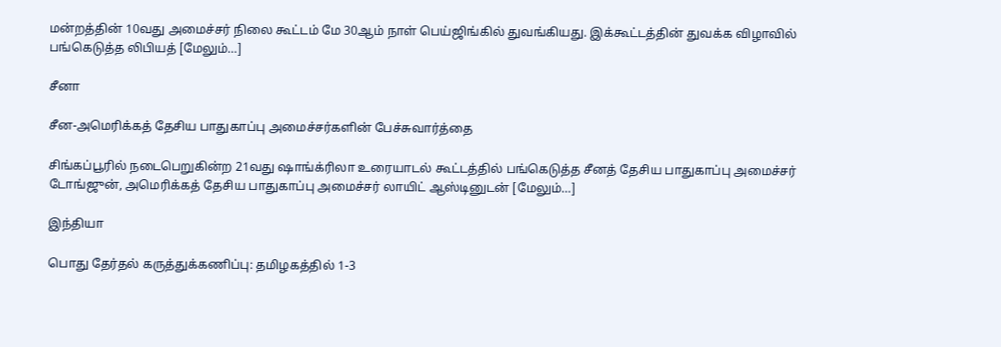மன்றத்தின் 10வது அமைச்சர் நிலை கூட்டம் மே 30ஆம் நாள் பெய்ஜிங்கில் துவங்கியது. இக்கூட்டத்தின் துவக்க விழாவில் பங்கெடுத்த லிபியத் [மேலும்…]

சீனா

சீன-அமெரிக்கத் தேசிய பாதுகாப்பு அமைச்சர்களின் பேச்சுவார்த்தை

சிங்கப்பூரில் நடைபெறுகின்ற 21வது ஷாங்க்ரிலா உரையாடல் கூட்டத்தில் பங்கெடுத்த சீனத் தேசிய பாதுகாப்பு அமைச்சர் டோங்ஜுன், அமெரிக்கத் தேசிய பாதுகாப்பு அமைச்சர் லாயிட் ஆஸ்டினுடன் [மேலும்…]

இந்தியா

பொது தேர்தல் கருத்துக்கணிப்பு: தமிழகத்தில் 1-3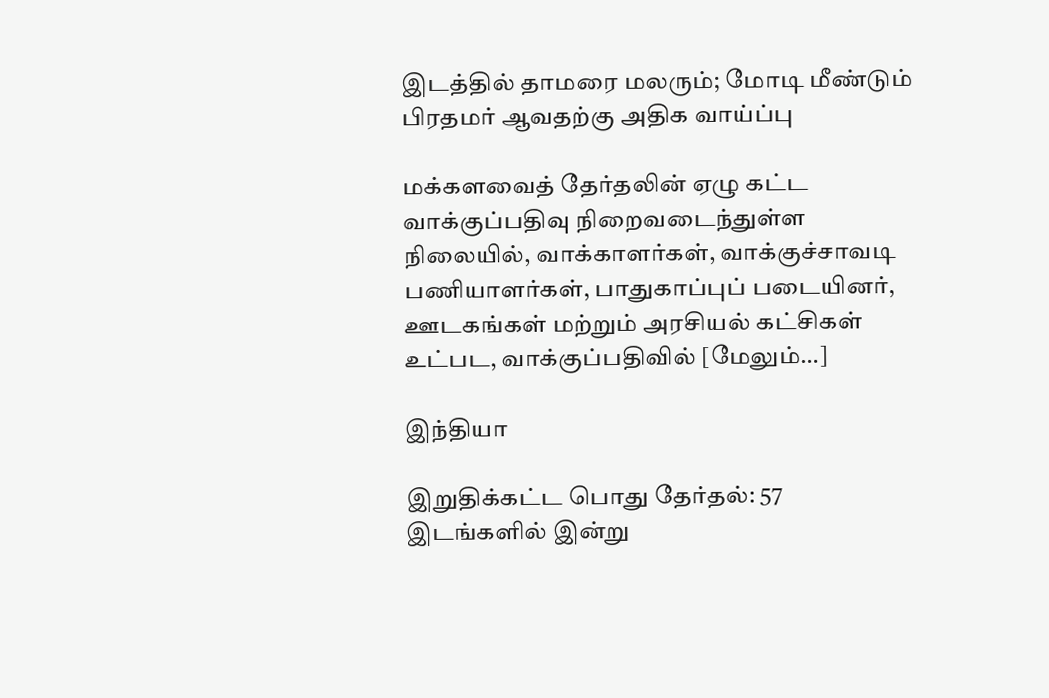இடத்தில் தாமரை மலரும்; மோடி மீண்டும் பிரதமர் ஆவதற்கு அதிக வாய்ப்பு

மக்களவைத் தேர்தலின் ஏழு கட்ட வாக்குப்பதிவு நிறைவடைந்துள்ள நிலையில், வாக்காளர்கள், வாக்குச்சாவடி பணியாளர்கள், பாதுகாப்புப் படையினர், ஊடகங்கள் மற்றும் அரசியல் கட்சிகள் உட்பட, வாக்குப்பதிவில் [மேலும்…]

இந்தியா

இறுதிக்கட்ட பொது தேர்தல்: 57 இடங்களில் இன்று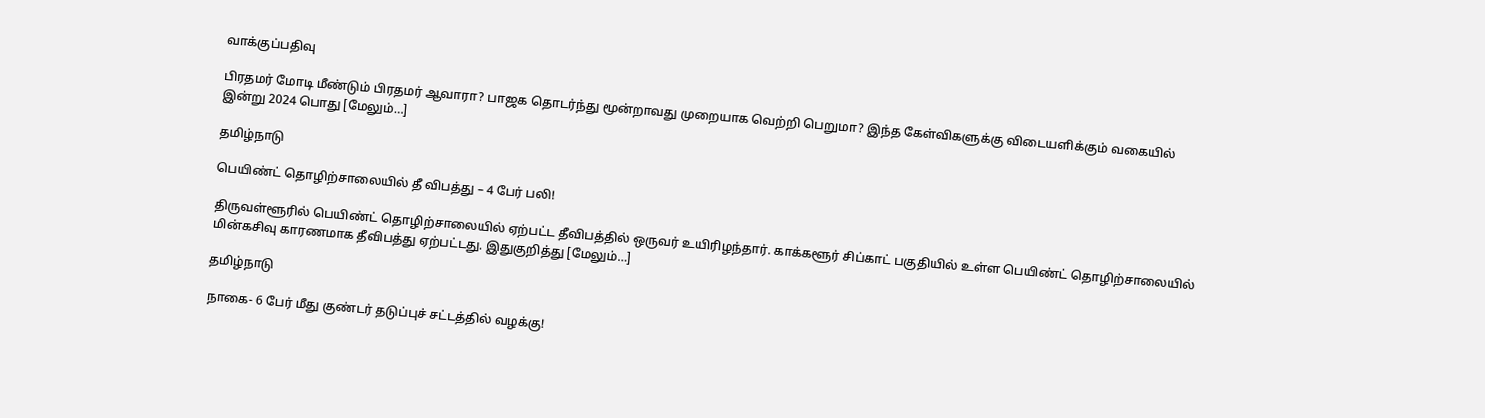வாக்குப்பதிவு

பிரதமர் மோடி மீண்டும் பிரதமர் ஆவாரா? பாஜக தொடர்ந்து மூன்றாவது முறையாக வெற்றி பெறுமா? இந்த கேள்விகளுக்கு விடையளிக்கும் வகையில் இன்று 2024 பொது [மேலும்…]

தமிழ்நாடு

பெயிண்ட் தொழிற்சாலையில் தீ விபத்து – 4 பேர் பலி!

திருவள்ளூரில் பெயிண்ட் தொழிற்சாலையில் ஏற்பட்ட தீவிபத்தில் ஒருவர் உயிரிழந்தார். காக்களூர் சிப்காட் பகுதியில் உள்ள பெயிண்ட் தொழிற்சாலையில் மின்கசிவு காரணமாக தீவிபத்து ஏற்பட்டது. இதுகுறித்து [மேலும்…]

தமிழ்நாடு

நாகை- 6 பேர் மீது குண்டர் தடுப்புச் சட்டத்தில் வழக்கு!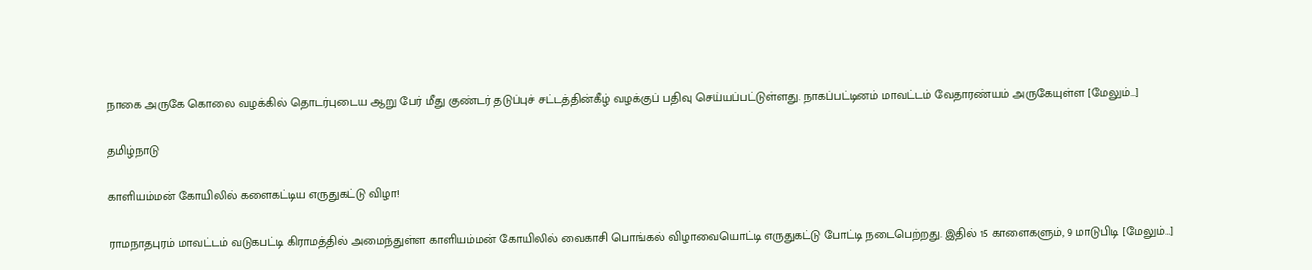நாகை அருகே கொலை வழக்கில் தொடர்புடைய ஆறு பேர் மீது குண்டர் தடுப்புச் சட்டத்தின்கீழ் வழக்குப் பதிவு செய்யப்பட்டுள்ளது. நாகப்பட்டினம் மாவட்டம் வேதாரண்யம் அருகேயுள்ள [மேலும்…]

தமிழ்நாடு

காளியம்மன் கோயிலில் களைகட்டிய எருதுகட்டு விழா!

ராமநாதபுரம் மாவட்டம் வடுகபட்டி கிராமத்தில் அமைந்துள்ள காளியம்மன் கோயிலில் வைகாசி பொங்கல் விழாவையொட்டி எருதுகட்டு போட்டி நடைபெற்றது. இதில் 15 காளைகளும், 9 மாடுபிடி [மேலும்…]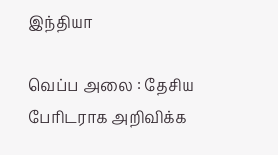இந்தியா

வெப்ப அலை : தேசிய பேரிடராக அறிவிக்க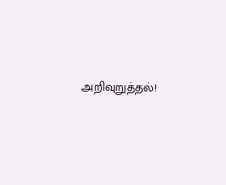அறிவுறுத்தல்!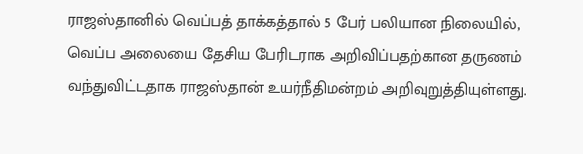ராஜஸ்தானில் வெப்பத் தாக்கத்தால் 5 பேர் பலியான நிலையில், வெப்ப அலையை தேசிய பேரிடராக அறிவிப்பதற்கான தருணம் வந்துவிட்டதாக ராஜஸ்தான் உயர்நீதிமன்றம் அறிவுறுத்தியுள்ளது.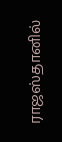ராஜஸ்தானில்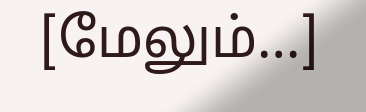[மேலும்…]